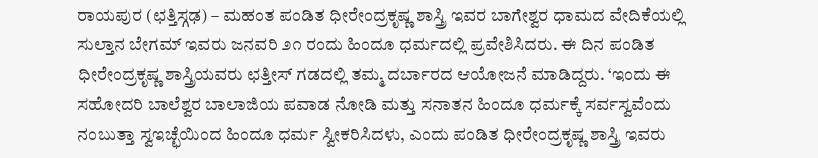ರಾಯಪುರ (ಛತ್ತಿಸ್ಗಢ) – ಮಹಂತ ಪಂಡಿತ ಧೀರೇಂದ್ರಕೃಷ್ಣ ಶಾಸ್ತ್ರಿ ಇವರ ಬಾಗೇಶ್ವರ ಧಾಮದ ವೇದಿಕೆಯಲ್ಲಿ ಸುಲ್ತಾನ ಬೇಗಮ್ ಇವರು ಜನವರಿ ೨೧ ರಂದು ಹಿಂದೂ ಧರ್ಮದಲ್ಲಿ ಪ್ರವೇಶಿಸಿದರು. ಈ ದಿನ ಪಂಡಿತ ಧೀರೇಂದ್ರಕೃಷ್ಣ ಶಾಸ್ತ್ರಿಯವರು ಛತ್ತೀಸ್ ಗಡದಲ್ಲಿ ತಮ್ಮ ದರ್ಬಾರದ ಆಯೋಜನೆ ಮಾಡಿದ್ದರು. ‘ಇಂದು ಈ ಸಹೋದರಿ ಬಾಲೆಶ್ವರ ಬಾಲಾಜಿಯ ಪವಾಡ ನೋಡಿ ಮತ್ತು ಸನಾತನ ಹಿಂದೂ ಧರ್ಮಕ್ಕೆ ಸರ್ವಸ್ವವೆಂದು ನಂಬುತ್ತಾ ಸ್ವಇಚ್ಛೆಯಿಂದ ಹಿಂದೂ ಧರ್ಮ ಸ್ವೀಕರಿಸಿದಳು, ಎಂದು ಪಂಡಿತ ಧೀರೇಂದ್ರಕೃಷ್ಣ ಶಾಸ್ತ್ರಿ ಇವರು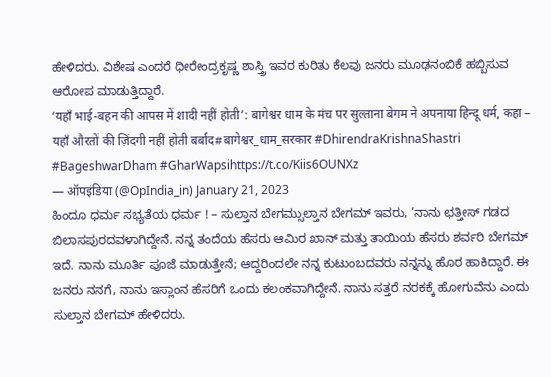ಹೇಳಿದರು. ವಿಶೇಷ ಎಂದರೆ ಧೀರೇಂದ್ರಕೃಷ್ಣ ಶಾಸ್ತ್ರಿ ಇವರ ಕುರಿತು ಕೆಲವು ಜನರು ಮೂಢನಂಬಿಕೆ ಹಬ್ಬಿಸುವ ಆರೋಪ ಮಾಡುತ್ತಿದ್ದಾರೆ.
‘यहाँ भाई-बहन की आपस में शादी नहीं होती’: बागेश्वर धाम के मंच पर सुल्ताना बेगम ने अपनाया हिन्दू धर्म, कहा – यहाँ औरतों की ज़िंदगी नहीं होती बर्बाद#बागेश्वर_धाम_सरकार #DhirendraKrishnaShastri #BageshwarDham #GharWapsihttps://t.co/Kiis6OUNXz
— ऑपइंडिया (@OpIndia_in) January 21, 2023
ಹಿಂದೂ ಧರ್ಮ ಸಭ್ಯತೆಯ ಧರ್ಮ ! – ಸುಲ್ತಾನ ಬೇಗಮ್ಸುಲ್ತಾನ ಬೇಗಮ್ ಇವರು, ‘ನಾನು ಛತ್ತೀಸ್ ಗಡದ ಬಿಲಾಸಪುರದವಳಾಗಿದ್ದೇನೆ. ನನ್ನ ತಂದೆಯ ಹೆಸರು ಆಮಿರ ಖಾನ್ ಮತ್ತು ತಾಯಿಯ ಹೆಸರು ಶರ್ವರಿ ಬೇಗಮ್ ಇದೆ. ನಾನು ಮೂರ್ತಿ ಪೂಜೆ ಮಾಡುತ್ತೇನೆ; ಆದ್ದರಿಂದಲೇ ನನ್ನ ಕುಟುಂಬದವರು ನನ್ನನ್ನು ಹೊರ ಹಾಕಿದ್ದಾರೆ. ಈ ಜನರು ನನಗೆ, ನಾನು ಇಸ್ಲಾಂನ ಹೆಸರಿಗೆ ಒಂದು ಕಲಂಕವಾಗಿದ್ದೇನೆ. ನಾನು ಸತ್ತರೆ ನರಕಕ್ಕೆ ಹೋಗುವೆನು ಎಂದು ಸುಲ್ತಾನ ಬೇಗಮ್ ಹೇಳಿದರು.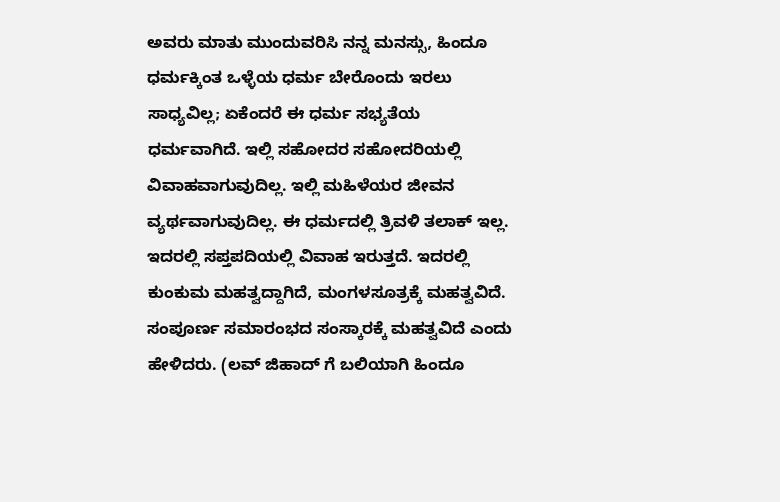ಅವರು ಮಾತು ಮುಂದುವರಿಸಿ ನನ್ನ ಮನಸ್ಸು, ಹಿಂದೂ ಧರ್ಮಕ್ಕಿಂತ ಒಳ್ಳೆಯ ಧರ್ಮ ಬೇರೊಂದು ಇರಲು ಸಾಧ್ಯವಿಲ್ಲ; ಏಕೆಂದರೆ ಈ ಧರ್ಮ ಸಭ್ಯತೆಯ ಧರ್ಮವಾಗಿದೆ. ಇಲ್ಲಿ ಸಹೋದರ ಸಹೋದರಿಯಲ್ಲಿ ವಿವಾಹವಾಗುವುದಿಲ್ಲ. ಇಲ್ಲಿ ಮಹಿಳೆಯರ ಜೀವನ ವ್ಯರ್ಥವಾಗುವುದಿಲ್ಲ. ಈ ಧರ್ಮದಲ್ಲಿ ತ್ರಿವಳಿ ತಲಾಕ್ ಇಲ್ಲ. ಇದರಲ್ಲಿ ಸಪ್ತಪದಿಯಲ್ಲಿ ವಿವಾಹ ಇರುತ್ತದೆ. ಇದರಲ್ಲಿ ಕುಂಕುಮ ಮಹತ್ವದ್ದಾಗಿದೆ, ಮಂಗಳಸೂತ್ರಕ್ಕೆ ಮಹತ್ವವಿದೆ. ಸಂಪೂರ್ಣ ಸಮಾರಂಭದ ಸಂಸ್ಕಾರಕ್ಕೆ ಮಹತ್ವವಿದೆ ಎಂದು ಹೇಳಿದರು. (ಲವ್ ಜಿಹಾದ್ ಗೆ ಬಲಿಯಾಗಿ ಹಿಂದೂ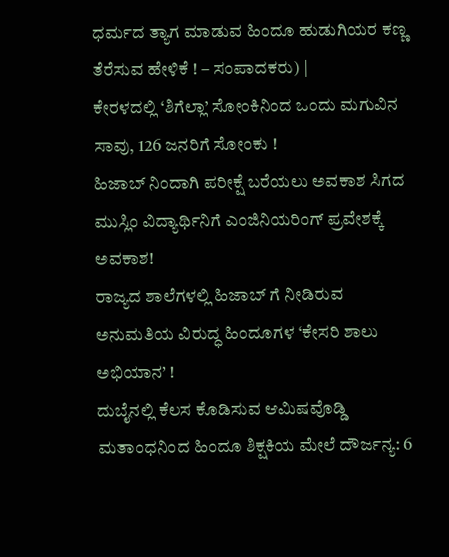ಧರ್ಮದ ತ್ಯಾಗ ಮಾಡುವ ಹಿಂದೂ ಹುಡುಗಿಯರ ಕಣ್ಣ ತೆರೆಸುವ ಹೇಳಿಕೆ ! – ಸಂಪಾದಕರು) |
ಕೇರಳದಲ್ಲಿ ‘ಶಿಗೆಲ್ಲಾ’ ಸೋಂಕಿನಿಂದ ಒಂದು ಮಗುವಿನ ಸಾವು, 126 ಜನರಿಗೆ ಸೋಂಕು !
ಹಿಜಾಬ್ ನಿಂದಾಗಿ ಪರೀಕ್ಷೆ ಬರೆಯಲು ಅವಕಾಶ ಸಿಗದ ಮುಸ್ಲಿಂ ವಿದ್ಯಾರ್ಥಿನಿಗೆ ಎಂಜಿನಿಯರಿಂಗ್ ಪ್ರವೇಶಕ್ಕೆ ಅವಕಾಶ!
ರಾಜ್ಯದ ಶಾಲೆಗಳಲ್ಲಿ ಹಿಜಾಬ್ ಗೆ ನೀಡಿರುವ ಅನುಮತಿಯ ವಿರುದ್ಧ ಹಿಂದೂಗಳ ‘ಕೇಸರಿ ಶಾಲು ಅಭಿಯಾನ’ !
ದುಬೈನಲ್ಲಿ ಕೆಲಸ ಕೊಡಿಸುವ ಆಮಿಷವೊಡ್ಡಿ ಮತಾಂಧನಿಂದ ಹಿಂದೂ ಶಿಕ್ಷಕಿಯ ಮೇಲೆ ದೌರ್ಜನ್ಯ: 6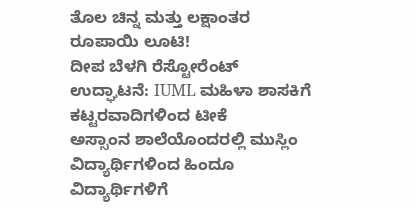ತೊಲ ಚಿನ್ನ ಮತ್ತು ಲಕ್ಷಾಂತರ ರೂಪಾಯಿ ಲೂಟಿ!
ದೀಪ ಬೆಳಗಿ ರೆಸ್ಟೋರೆಂಟ್ ಉದ್ಘಾಟನೆ: IUML ಮಹಿಳಾ ಶಾಸಕಿಗೆ ಕಟ್ಟರವಾದಿಗಳಿಂದ ಟೀಕೆ
ಅಸ್ಸಾಂನ ಶಾಲೆಯೊಂದರಲ್ಲಿ ಮುಸ್ಲಿಂ ವಿದ್ಯಾರ್ಥಿಗಳಿಂದ ಹಿಂದೂ ವಿದ್ಯಾರ್ಥಿಗಳಿಗೆ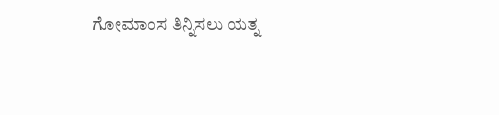ಗೋಮಾಂಸ ತಿನ್ನಿಸಲು ಯತ್ನ